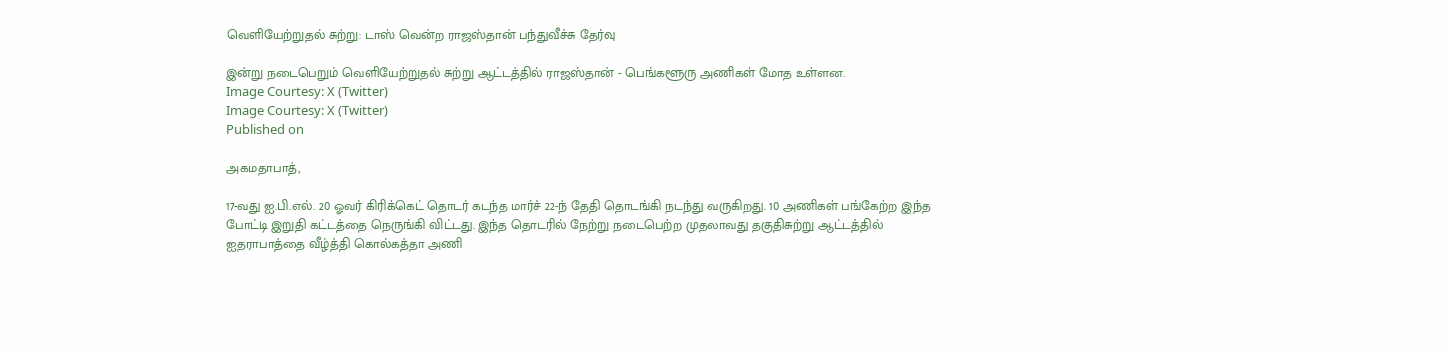வெளியேற்றுதல் சுற்று: டாஸ் வென்ற ராஜஸ்தான் பந்துவீச்சு தேர்வு

இன்று நடைபெறும் வெளியேற்றுதல் சுற்று ஆட்டத்தில் ராஜஸ்தான் - பெங்களூரு அணிகள் மோத உள்ளன.
Image Courtesy: X (Twitter)
Image Courtesy: X (Twitter)
Published on

அகமதாபாத்,

17-வது ஐ.பி.எல். 20 ஓவர் கிரிக்கெட் தொடர் கடந்த மார்ச் 22-ந் தேதி தொடங்கி நடந்து வருகிறது. 10 அணிகள் பங்கேற்ற இந்த போட்டி இறுதி கட்டத்தை நெருங்கி விட்டது. இந்த தொடரில் நேற்று நடைபெற்ற முதலாவது தகுதிசுற்று ஆட்டத்தில் ஐதராபாத்தை வீழ்த்தி கொல்கத்தா அணி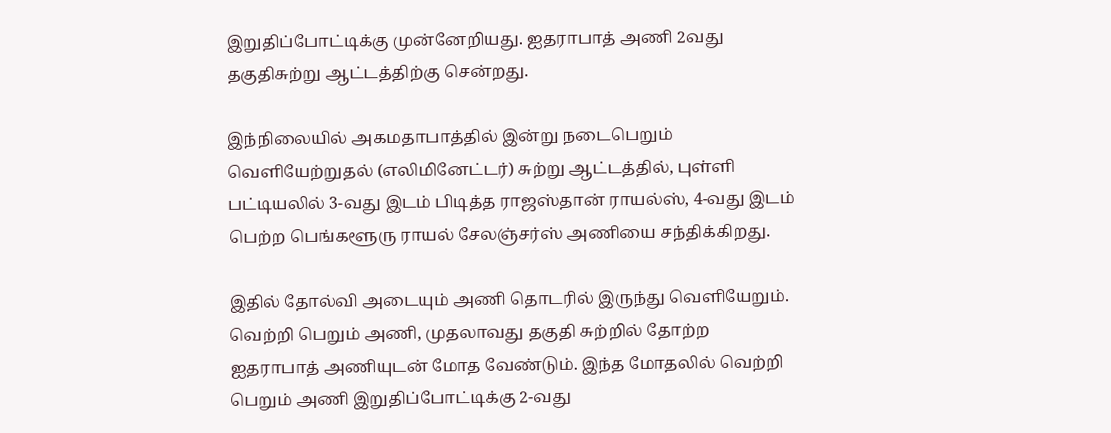இறுதிப்போட்டிக்கு முன்னேறியது. ஐதராபாத் அணி 2வது தகுதிசுற்று ஆட்டத்திற்கு சென்றது.

இந்நிலையில் அகமதாபாத்தில் இன்று நடைபெறும் வெளியேற்றுதல் (எலிமினேட்டர்) சுற்று ஆட்டத்தில், புள்ளி பட்டியலில் 3-வது இடம் பிடித்த ராஜஸ்தான் ராயல்ஸ், 4-வது இடம் பெற்ற பெங்களூரு ராயல் சேலஞ்சர்ஸ் அணியை சந்திக்கிறது.

இதில் தோல்வி அடையும் அணி தொடரில் இருந்து வெளியேறும். வெற்றி பெறும் அணி, முதலாவது தகுதி சுற்றில் தோற்ற ஐதராபாத் அணியுடன் மோத வேண்டும். இந்த மோதலில் வெற்றி பெறும் அணி இறுதிப்போட்டிக்கு 2-வது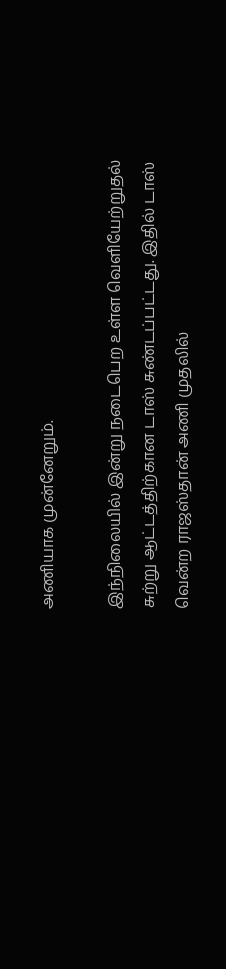அணியாக முன்னேறும்.

இந்நிலையில் இன்று நடைபெற உள்ள வெளியேற்றுதல் சுற்று ஆட்டத்திற்கான டாஸ் சுண்டப்பட்டது. இதில் டாஸ் வென்ற ராஜஸ்தான் அணி முதலில்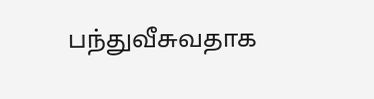பந்துவீசுவதாக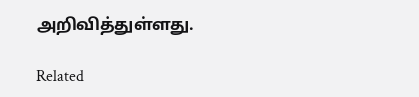அறிவித்துள்ளது.

Related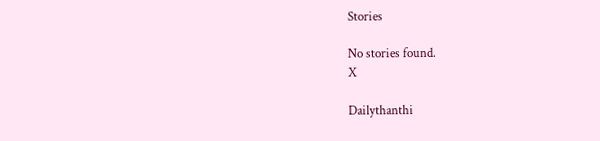Stories

No stories found.
X

Dailythanthi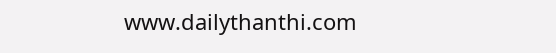www.dailythanthi.com